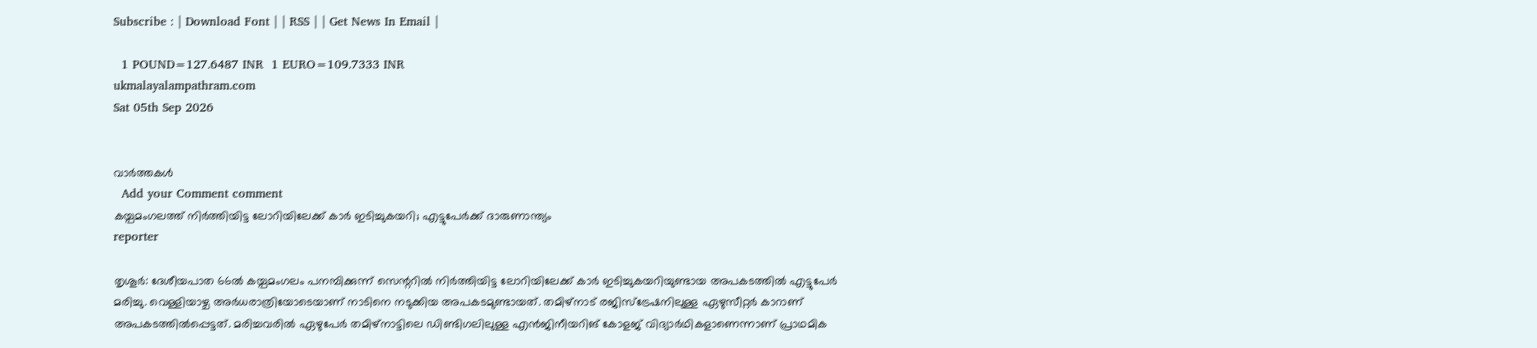Subscribe : | Download Font | | RSS | | Get News In Email |

  1 POUND=127.6487 INR  1 EURO=109.7333 INR
ukmalayalampathram.com
Sat 05th Sep 2026


വാര്‍ത്തകള്‍
  Add your Comment comment
കയ്പമംഗലത്ത് നിര്‍ത്തിയിട്ട ലോറിയിലേക്ക് കാര്‍ ഇടിച്ചുകയറി; എട്ടുപേര്‍ക്ക് ദാരുണാന്ത്യം
reporter

തൃശൂര്‍: ദേശീയപാത 66ല്‍ കയ്പമംഗലം പനമ്പിക്കുന്ന് സെന്ററില്‍ നിര്‍ത്തിയിട്ട ലോറിയിലേക്ക് കാര്‍ ഇടിച്ചുകയറിയുണ്ടായ അപകടത്തില്‍ എട്ടുപേര്‍ മരിച്ചു. വെള്ളിയാഴ്ച അര്‍ധരാത്രിയോടെയാണ് നാടിനെ നടുക്കിയ അപകടമുണ്ടായത്. തമിഴ്‌നാട് രജിസ്‌ട്രേഷനിലുള്ള ഏഴുസീറ്റര്‍ കാറാണ് അപകടത്തില്‍പ്പെട്ടത്. മരിച്ചവരില്‍ ഏഴുപേര്‍ തമിഴ്‌നാട്ടിലെ ഡിണ്ടിഗലിലുള്ള എന്‍ജിനീയറിങ് കോളജ് വിദ്യാര്‍ഥികളാണെന്നാണ് പ്രാഥമിക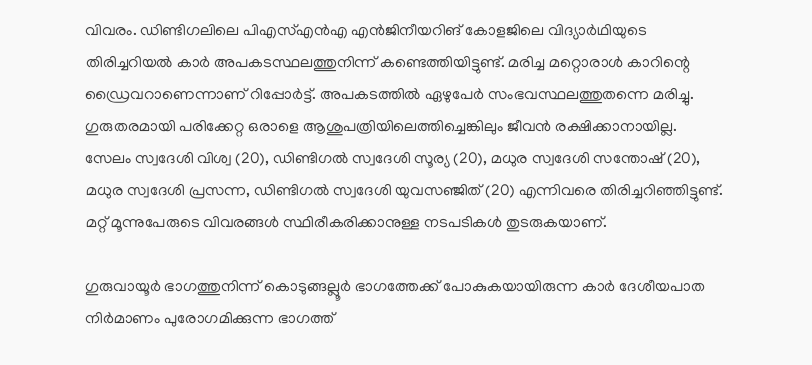വിവരം. ഡിണ്ടിഗലിലെ പിഎസ്എന്‍എ എന്‍ജിനീയറിങ് കോളജിലെ വിദ്യാര്‍ഥിയുടെ തിരിച്ചറിയല്‍ കാര്‍ അപകടസ്ഥലത്തുനിന്ന് കണ്ടെത്തിയിട്ടുണ്ട്. മരിച്ച മറ്റൊരാള്‍ കാറിന്റെ ഡ്രൈവറാണെന്നാണ് റിപ്പോര്‍ട്ട്. അപകടത്തില്‍ ഏഴുപേര്‍ സംഭവസ്ഥലത്തുതന്നെ മരിച്ചു. ഗുരുതരമായി പരിക്കേറ്റ ഒരാളെ ആശുപത്രിയിലെത്തിച്ചെങ്കിലും ജീവന്‍ രക്ഷിക്കാനായില്ല. സേലം സ്വദേശി വിശ്വ (20), ഡിണ്ടിഗല്‍ സ്വദേശി സൂര്യ (20), മധുര സ്വദേശി സന്തോഷ് (20), മധുര സ്വദേശി പ്രസന്ന, ഡിണ്ടിഗല്‍ സ്വദേശി യുവസഞ്ജിത് (20) എന്നിവരെ തിരിച്ചറിഞ്ഞിട്ടുണ്ട്. മറ്റ് മൂന്നുപേരുടെ വിവരങ്ങള്‍ സ്ഥിരീകരിക്കാനുള്ള നടപടികള്‍ തുടരുകയാണ്.

ഗുരുവായൂര്‍ ഭാഗത്തുനിന്ന് കൊടുങ്ങല്ലൂര്‍ ഭാഗത്തേക്ക് പോകുകയായിരുന്ന കാര്‍ ദേശീയപാത നിര്‍മാണം പുരോഗമിക്കുന്ന ഭാഗത്ത്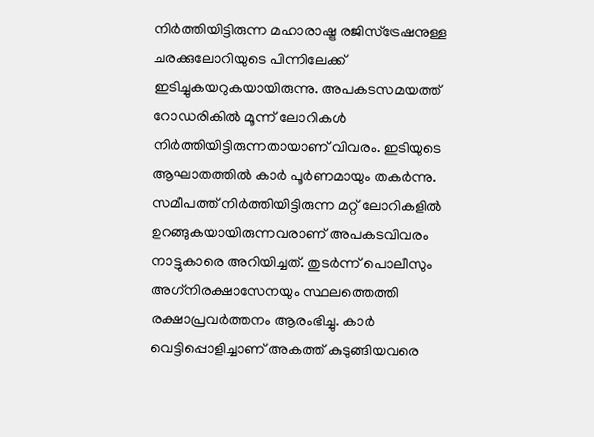നിര്‍ത്തിയിട്ടിരുന്ന മഹാരാഷ്ട്ര രജിസ്‌ട്രേഷനുള്ള ചരക്കുലോറിയുടെ പിന്നിലേക്ക് ഇടിച്ചുകയറുകയായിരുന്നു. അപകടസമയത്ത് റോഡരികില്‍ മൂന്ന് ലോറികള്‍ നിര്‍ത്തിയിട്ടിരുന്നതായാണ് വിവരം. ഇടിയുടെ ആഘാതത്തില്‍ കാര്‍ പൂര്‍ണമായും തകര്‍ന്നു. സമീപത്ത് നിര്‍ത്തിയിട്ടിരുന്ന മറ്റ് ലോറികളില്‍ ഉറങ്ങുകയായിരുന്നവരാണ് അപകടവിവരം നാട്ടുകാരെ അറിയിച്ചത്. തുടര്‍ന്ന് പൊലീസും അഗ്‌നിരക്ഷാസേനയും സ്ഥലത്തെത്തി രക്ഷാപ്രവര്‍ത്തനം ആരംഭിച്ചു. കാര്‍ വെട്ടിപ്പൊളിച്ചാണ് അകത്ത് കുടുങ്ങിയവരെ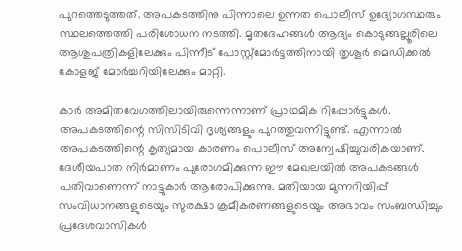പുറത്തെടുത്തത്. അപകടത്തിനു പിന്നാലെ ഉന്നത പൊലീസ് ഉദ്യോഗസ്ഥരും സ്ഥലത്തെത്തി പരിശോധന നടത്തി. മൃതദേഹങ്ങള്‍ ആദ്യം കൊടുങ്ങല്ലൂരിലെ ആശുപത്രികളിലേക്കും പിന്നീട് പോസ്റ്റ്‌മോര്‍ട്ടത്തിനായി തൃശൂര്‍ മെഡിക്കല്‍ കോളജ് മോര്‍ച്ചറിയിലേക്കും മാറ്റി.

കാര്‍ അമിതവേഗത്തിലായിരുന്നെന്നാണ് പ്രാഥമിക റിപ്പോര്‍ട്ടുകള്‍. അപകടത്തിന്റെ സിസിടിവി ദൃശ്യങ്ങളും പുറത്തുവന്നിട്ടുണ്ട്. എന്നാല്‍ അപകടത്തിന്റെ കൃത്യമായ കാരണം പൊലീസ് അന്വേഷിച്ചുവരികയാണ്. ദേശീയപാത നിര്‍മാണം പുരോഗമിക്കുന്ന ഈ മേഖലയില്‍ അപകടങ്ങള്‍ പതിവാണെന്ന് നാട്ടുകാര്‍ ആരോപിക്കുന്നു. മതിയായ മുന്നറിയിപ്പ് സംവിധാനങ്ങളുടെയും സുരക്ഷാ ക്രമീകരണങ്ങളുടെയും അഭാവം സംബന്ധിച്ചും പ്രദേശവാസികള്‍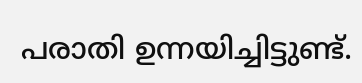പരാതി ഉന്നയിച്ചിട്ടുണ്ട്.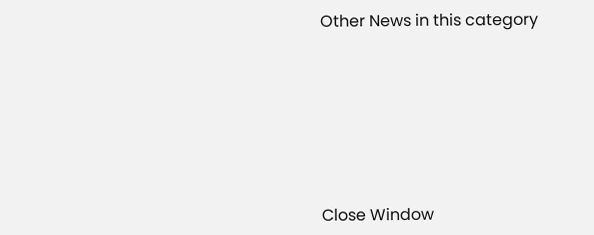Other News in this category








Close Window